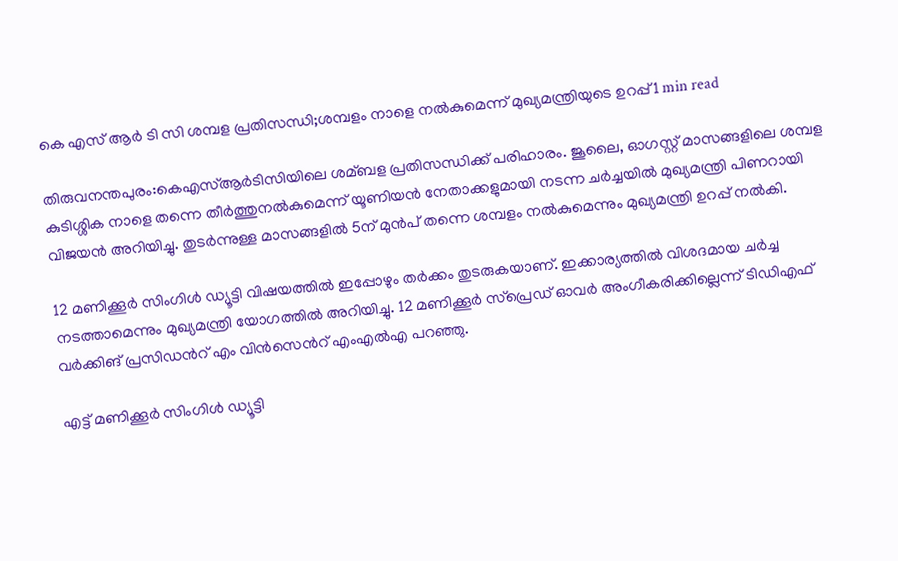കെ എസ് ആർ ടി സി ശമ്പള പ്രതിസന്ധി;ശമ്പളം നാളെ നൽകുമെന്ന് മുഖ്യമന്ത്രിയുടെ ഉറപ്പ്1 min read

തിരുവനന്തപുരം:കെഎസ്‌ആര്‍ടിസിയിലെ ശമ്ബള പ്രതിസന്ധിക്ക് പരിഹാരം. ജൂലൈ, ഓഗസ്റ്റ് മാസങ്ങളിലെ ശമ്പള കുടിശ്ശിക നാളെ തന്നെ തീര്‍ത്തുനല്‍കുമെന്ന് യൂണിയന്‍ നേതാക്കളുമായി നടന്ന ചര്‍ച്ചയില്‍ മുഖ്യമന്ത്രി പിണറായി വിജയന്‍ അറിയിച്ചു. തുടര്‍ന്നുള്ള മാസങ്ങളില്‍ 5ന് മുന്‍പ് തന്നെ ശമ്പളം നല്‍കുമെന്നും മുഖ്യമന്ത്രി ഉറപ്പ് നല്‍കി.

12 മണിക്കൂര്‍ സിംഗിള്‍ ഡ്യൂട്ടി വിഷയത്തില്‍ ഇപ്പോഴും തര്‍ക്കം തുടരുകയാണ്. ഇക്കാര്യത്തില്‍ വിശദമായ ചര്‍ച്ച നടത്താമെന്നും മുഖ്യമന്ത്രി യോഗത്തില്‍ അറിയിച്ചു. 12 മണിക്കൂര്‍ സ്‌പ്രെഡ് ഓവര്‍ അംഗീകരിക്കില്ലെന്ന് ടിഡിഎഫ് വര്‍ക്കിങ് പ്രസിഡന്‍റ് എം വിന്‍സെന്‍റ് എംഎല്‍എ പറഞ്ഞു.

എട്ട് മണിക്കൂര്‍ സിംഗിള്‍ ഡ്യൂട്ടി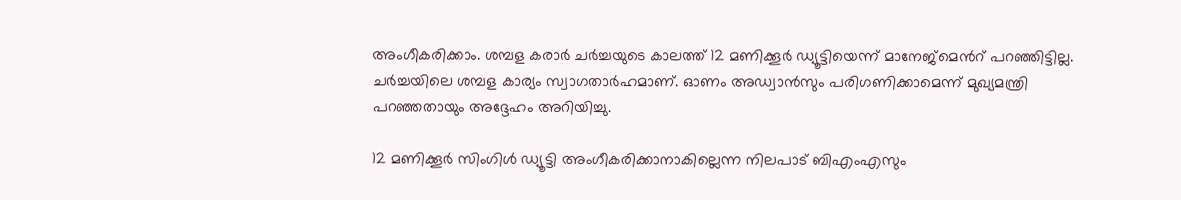അംഗീകരിക്കാം. ശമ്പള കരാർ ചര്‍ച്ചയുടെ കാലത്ത് 12 മണിക്കൂര്‍ ഡ്യൂട്ടിയെന്ന് മാനേജ്‌മെന്‍റ് പറഞ്ഞിട്ടില്ല. ചര്‍ച്ചയിലെ ശമ്പള കാര്യം സ്വാഗതാര്‍ഹമാണ്. ഓണം അഡ്വാന്‍സും പരിഗണിക്കാമെന്ന് മുഖ്യമന്ത്രി പറഞ്ഞതായും അദ്ദേഹം അറിയിച്ചു.

12 മണിക്കൂര്‍ സിംഗിള്‍ ഡ്യൂട്ടി അംഗീകരിക്കാനാകില്ലെന്ന നിലപാട് ബിഎംഎസും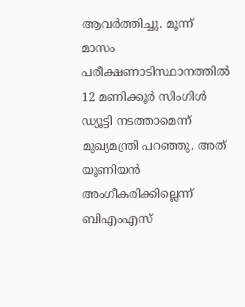ആവര്‍ത്തിച്ചു. മൂന്ന് മാസം പരീക്ഷണാടിസ്ഥാനത്തില്‍ 12 മണിക്കൂര്‍ സിംഗിള്‍ ഡ്യൂട്ടി നടത്താമെന്ന് മുഖ്യമന്ത്രി പറഞ്ഞു. അത് യൂണിയന്‍ അംഗീകരിക്കില്ലെന്ന് ബിഎംഎസ്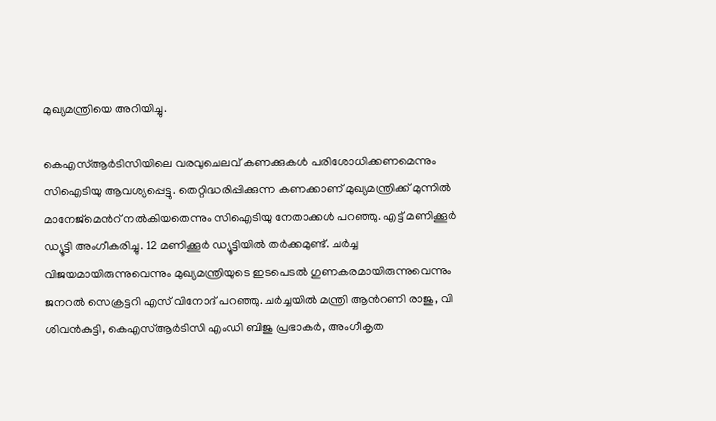മുഖ്യമന്ത്രിയെ അറിയിച്ചു.

കെഎസ്‌ആര്‍ടിസിയിലെ വരവുചെലവ് കണക്കുകള്‍ പരിശോധിക്കണമെന്നും സിഐടിയു ആവശ്യപ്പെട്ടു. തെറ്റിദ്ധരിപ്പിക്കുന്ന കണക്കാണ് മുഖ്യമന്ത്രിക്ക് മുന്നില്‍ മാനേജ്‌മെന്‍റ് നല്‍കിയതെന്നും സിഐടിയു നേതാക്കള്‍ പറഞ്ഞു. എട്ട് മണിക്കൂര്‍ ഡ്യൂട്ടി അംഗീകരിച്ചു. 12 മണിക്കൂര്‍ ഡ്യൂട്ടിയില്‍ തര്‍ക്കമുണ്ട്. ചര്‍ച്ച വിജയമായിരുന്നുവെന്നും മുഖ്യമന്ത്രിയുടെ ഇടപെടല്‍ ഗുണകരമായിരുന്നുവെന്നും ജനറല്‍ സെക്രട്ടറി എസ്‌ വിനോദ് പറഞ്ഞു. ചര്‍ച്ചയില്‍ മന്ത്രി ആന്‍റണി രാജു, വി ശിവന്‍കുട്ടി, കെഎസ്‌ആര്‍ടിസി എംഡി ബിജു പ്രഭാകര്‍, അംഗീകൃത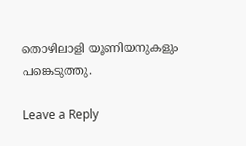തൊഴിലാളി യൂണിയനുകളും പങ്കെടുത്തു.

Leave a Reply